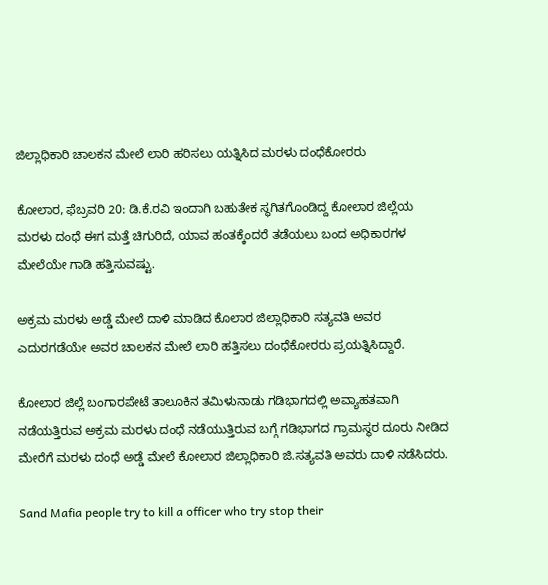ಜಿಲ್ಲಾಧಿಕಾರಿ ಚಾಲಕನ ಮೇಲೆ ಲಾರಿ ಹರಿಸಲು ಯತ್ನಿಸಿದ ಮರಳು ದಂಧೆಕೋರರು

ಕೋಲಾರ, ಫೆಬ್ರವರಿ 20: ಡಿ.ಕೆ.ರವಿ ಇಂದಾಗಿ ಬಹುತೇಕ ಸ್ಥಗಿತಗೊಂಡಿದ್ದ ಕೋಲಾರ ಜಿಲ್ಲೆಯ ಮರಳು ದಂಧೆ ಈಗ ಮತ್ತೆ ಚಿಗುರಿದೆ, ಯಾವ ಹಂತಕ್ಕೆಂದರೆ ತಡೆಯಲು ಬಂದ ಅಧಿಕಾರಗಳ ಮೇಲೆಯೇ ಗಾಡಿ ಹತ್ತಿಸುವಷ್ಟು.

ಅಕ್ರಮ ಮರಳು ಅಡ್ಡೆ ಮೇಲೆ ದಾಳಿ ಮಾಡಿದ ಕೊಲಾರ ಜಿಲ್ಲಾಧಿಕಾರಿ ಸತ್ಯವತಿ ಅವರ ಎದುರಗಡೆಯೇ ಅವರ ಚಾಲಕನ ಮೇಲೆ ಲಾರಿ ಹತ್ತಿಸಲು ದಂಧೆಕೋರರು ಪ್ರಯತ್ನಿಸಿದ್ದಾರೆ.

ಕೋಲಾರ ಜಿಲ್ಲೆ ಬಂಗಾರಪೇಟೆ ತಾಲೂಕಿನ ತಮಿಳುನಾಡು ಗಡಿಭಾಗದಲ್ಲಿ ಅವ್ಯಾಹತವಾಗಿ ನಡೆಯತ್ತಿರುವ ಅಕ್ರಮ ಮರಳು ದಂಧೆ ನಡೆಯುತ್ತಿರುವ ಬಗ್ಗೆ ಗಡಿಭಾಗದ ಗ್ರಾಮಸ್ಥರ ದೂರು ನೀಡಿದ ಮೇರೆಗೆ ಮರಳು ದಂಧೆ ಅಡ್ಡೆ ಮೇಲೆ ಕೋಲಾರ ಜಿಲ್ಲಾಧಿಕಾರಿ ಜಿ.ಸತ್ಯವತಿ ಅವರು ದಾಳಿ ನಡೆಸಿದರು.

Sand Mafia people try to kill a officer who try stop their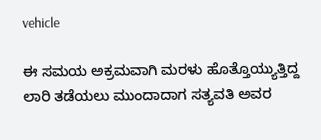vehicle

ಈ ಸಮಯ ಅಕ್ರಮವಾಗಿ ಮರಳು ಹೊತ್ತೊಯ್ಯುತ್ತಿದ್ದ ಲಾರಿ ತಡೆಯಲು ಮುಂದಾದಾಗ ಸತ್ಯವತಿ ಅವರ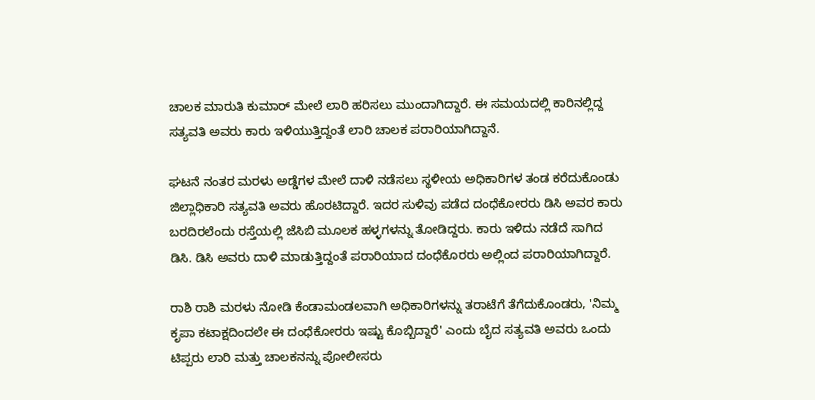ಚಾಲಕ ಮಾರುತಿ ಕುಮಾರ್‌ ಮೇಲೆ ಲಾರಿ ಹರಿಸಲು ಮುಂದಾಗಿದ್ದಾರೆ. ಈ ಸಮಯದಲ್ಲಿ ಕಾರಿನಲ್ಲಿದ್ದ ಸತ್ಯವತಿ ಅವರು ಕಾರು ಇಳಿಯುತ್ತಿದ್ದಂತೆ ಲಾರಿ ಚಾಲಕ ಪರಾರಿಯಾಗಿದ್ದಾನೆ.

ಘಟನೆ ನಂತರ ಮರಳು ಅಡ್ಡೆಗಳ ಮೇಲೆ ದಾಳಿ ನಡೆಸಲು ಸ್ಥಳೀಯ ಅಧಿಕಾರಿಗಳ ತಂಡ ಕರೆದುಕೊಂಡು ಜಿಲ್ಲಾಧಿಕಾರಿ ಸತ್ಯವತಿ ಅವರು ಹೊರಟಿದ್ದಾರೆ. ಇದರ ಸುಳಿವು ಪಡೆದ ದಂಧೆಕೋರರು ಡಿಸಿ ಅವರ ಕಾರು ಬರದಿರಲೆಂದು ರಸ್ತೆಯಲ್ಲಿ ಜೆಸಿಬಿ ಮೂಲಕ ಹಳ್ಳಗಳನ್ನು ತೋಡಿದ್ದರು. ಕಾರು ಇಳಿದು ನಡೆದೆ ಸಾಗಿದ ಡಿಸಿ. ಡಿಸಿ ಅವರು ದಾಳಿ ಮಾಡುತ್ತಿದ್ದಂತೆ ಪರಾರಿಯಾದ ದಂಧೆಕೊರರು ಅಲ್ಲಿಂದ ಪರಾರಿಯಾಗಿದ್ದಾರೆ.

ರಾಶಿ ರಾಶಿ ಮರಳು ನೋಡಿ ಕೆಂಡಾಮಂಡಲವಾಗಿ ಅಧಿಕಾರಿಗಳನ್ನು ತರಾಟೆಗೆ ತೆಗೆದುಕೊಂಡರು, 'ನಿಮ್ಮ ಕೃಪಾ ಕಟಾಕ್ಷದಿಂದಲೇ ಈ ದಂಧೆಕೋರರು ಇಷ್ಟು ಕೊಬ್ಬಿದ್ದಾರೆ' ಎಂದು ಬೈದ ಸತ್ಯವತಿ ಅವರು ಒಂದು ಟಿಪ್ಪರು ಲಾರಿ ಮತ್ತು ಚಾಲಕನನ್ನು ಪೋಲೀಸರು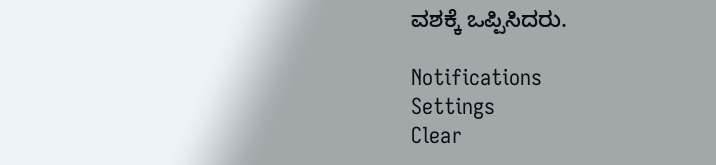ವಶಕ್ಕೆ ಒಪ್ಪಿಸಿದರು.

Notifications
Settings
Clear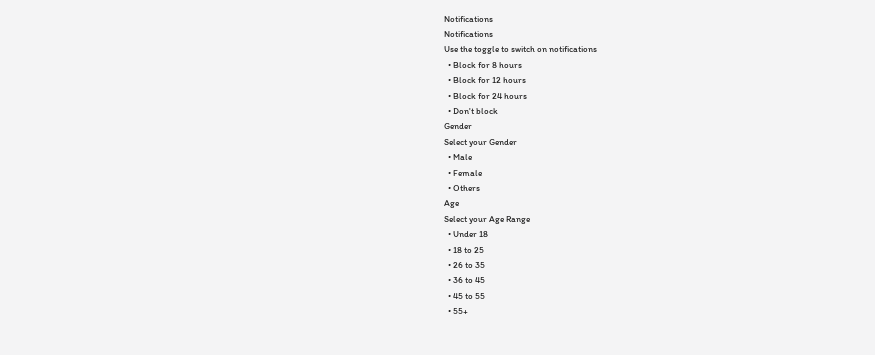Notifications
Notifications
Use the toggle to switch on notifications
  • Block for 8 hours
  • Block for 12 hours
  • Block for 24 hours
  • Don't block
Gender
Select your Gender
  • Male
  • Female
  • Others
Age
Select your Age Range
  • Under 18
  • 18 to 25
  • 26 to 35
  • 36 to 45
  • 45 to 55
  • 55+